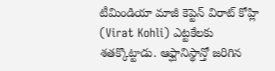టీమిండియా మాజీ కెప్టెన్ విరాట్ కోహ్లి (Virat Kohli) ఎట్టకేలకు శతక్కొట్టాడు. ఆఫ్ఘానిస్థాన్తో జరిగిన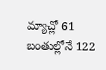మ్యాచ్లో 61 బంతుల్లోనే 122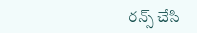రన్స్ చేసి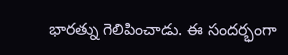భారత్ను గెలిపించాడు. ఈ సందర్భంగా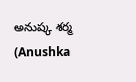అనుష్క శర్మ (Anushka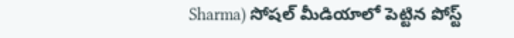Sharma) సోషల్ మీడియాలో పెట్టిన పోస్ట్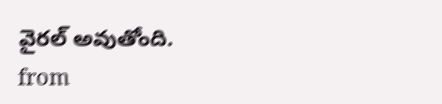వైరల్ అవుతోంది.
from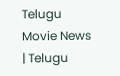Telugu Movie News | Telugu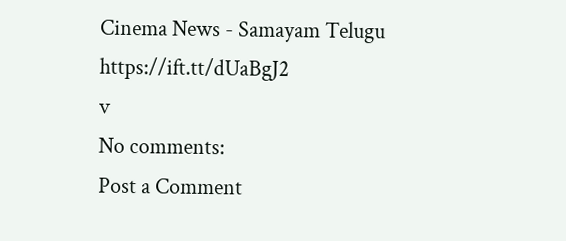Cinema News - Samayam Telugu https://ift.tt/dUaBgJ2
v
No comments:
Post a Comment